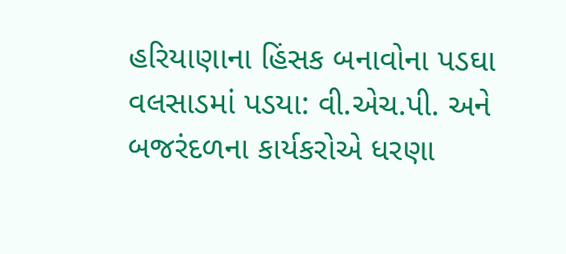હરિયાણાના હિંસક બનાવોના પડઘા વલસાડમાં પડયા: વી.એચ.પી. અને બજરંદળના કાર્યકરોએ ધરણા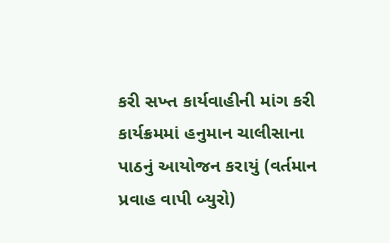કરી સખ્ત કાર્યવાહીની માંગ કરી
કાર્યક્રમમાં હનુમાન ચાલીસાના પાઠનું આયોજન કરાયું (વર્તમાન પ્રવાહ વાપી બ્યુરો)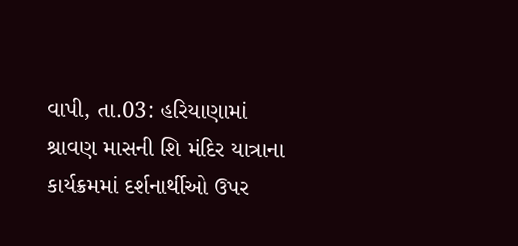વાપી, તા.03: હરિયાણામાં શ્રાવણ માસની શિ મંદિર યાત્રાના કાર્યક્રમમાં દર્શનાર્થીઓ ઉપર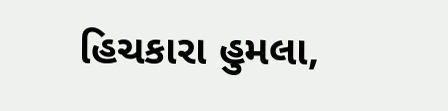હિચકારા હુમલા,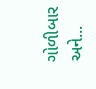ગોળીબાર અને...